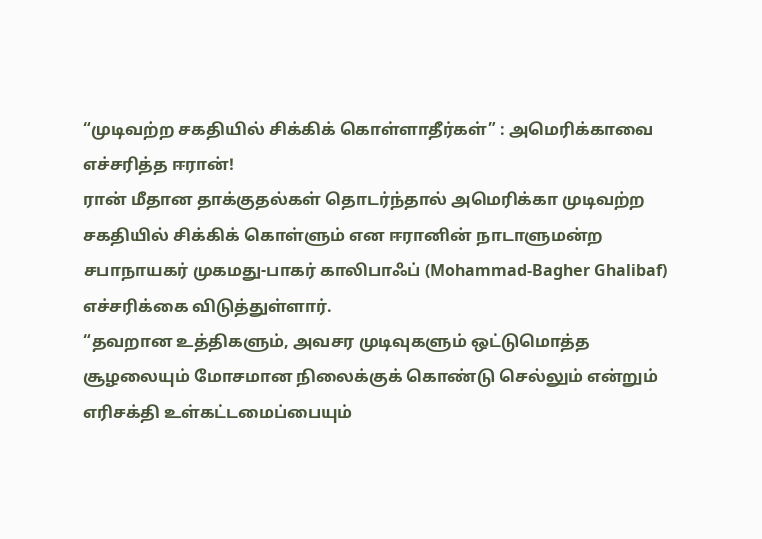“முடிவற்ற சகதியில் சிக்கிக் கொள்ளாதீர்கள்” : அமெரிக்காவை எச்சரித்த ஈரான்!
ரான் மீதான தாக்குதல்கள் தொடர்ந்தால் அமெரிக்கா முடிவற்ற சகதியில் சிக்கிக் கொள்ளும் என ஈரானின் நாடாளுமன்ற சபாநாயகர் முகமது-பாகர் காலிபாஃப் (Mohammad-Bagher Ghalibaf) எச்சரிக்கை விடுத்துள்ளார்.
“தவறான உத்திகளும், அவசர முடிவுகளும் ஒட்டுமொத்த சூழலையும் மோசமான நிலைக்குக் கொண்டு செல்லும் என்றும் எரிசக்தி உள்கட்டமைப்பையும்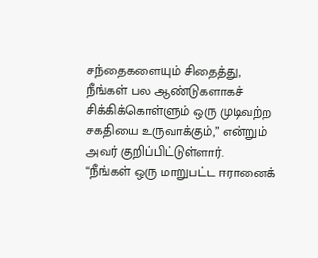சந்தைகளையும் சிதைத்து, நீங்கள் பல ஆண்டுகளாகச் சிக்கிக்கொள்ளும் ஒரு முடிவற்ற சகதியை உருவாக்கும்,” என்றும் அவர் குறிப்பிட்டுள்ளார்.
“நீங்கள் ஒரு மாறுபட்ட ஈரானைக்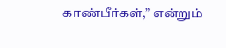காண்பீர்கள்,” என்றும்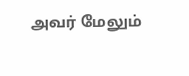அவர் மேலும்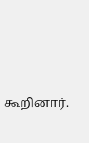கூறினார்.